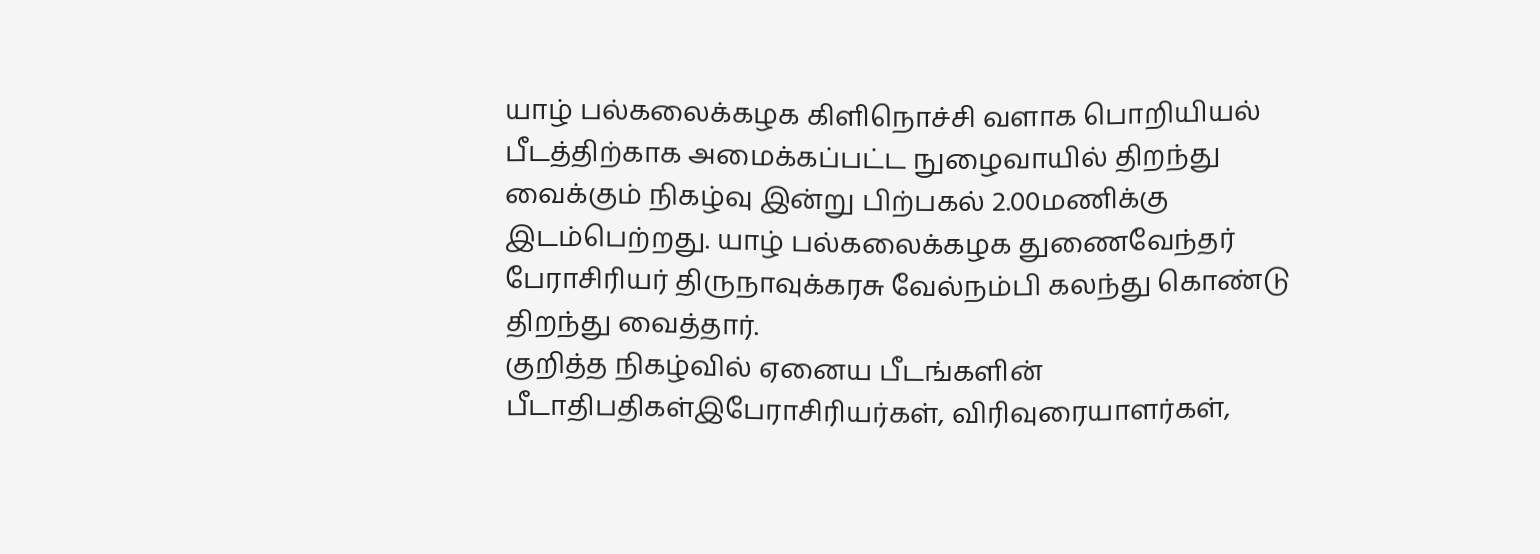யாழ் பல்கலைக்கழக கிளிநொச்சி வளாக பொறியியல் பீடத்திற்காக அமைக்கப்பட்ட நுழைவாயில் திறந்து வைக்கும் நிகழ்வு இன்று பிற்பகல் 2.00மணிக்கு இடம்பெற்றது. யாழ் பல்கலைக்கழக துணைவேந்தர் பேராசிரியர் திருநாவுக்கரசு வேல்நம்பி கலந்து கொண்டு திறந்து வைத்தார்.
குறித்த நிகழ்வில் ஏனைய பீடங்களின் பீடாதிபதிகள்இபேராசிரியர்கள், விரிவுரையாளர்கள்,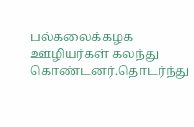பல்கலைக்கழக ஊழியர்கள் கலந்து கொண்டனர்.தொடர்ந்து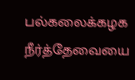பல்கலைக்கழக நீர்த்தேவையை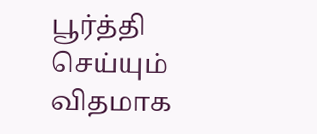பூர்த்தி செய்யும் விதமாக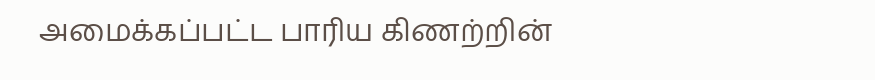அமைக்கப்பட்ட பாரிய கிணற்றின்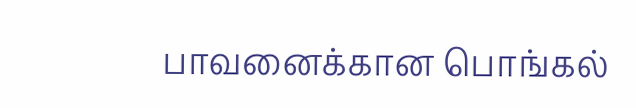பாவனைக்கான பொங்கல்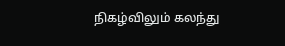நிகழ்விலும் கலந்து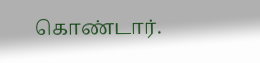கொண்டார்.